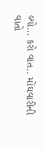લ્યો… કરો વાત.. મોંઘવારીની વાતો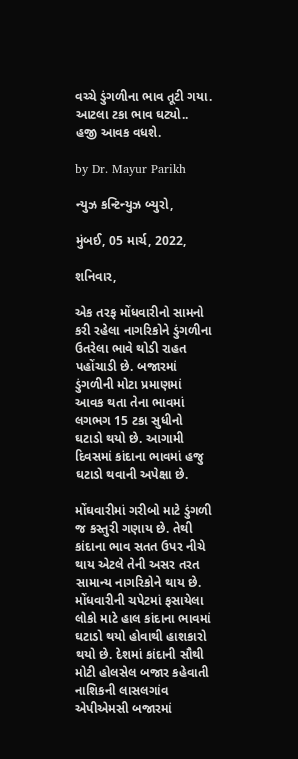વચ્ચે ડુંગળીના ભાવ તૂટી ગયા. આટલા ટકા ભાવ ઘટ્યો.. હજી આવક વધશે.

by Dr. Mayur Parikh

ન્યુઝ કન્ટિન્યુઝ બ્યુરો,

મુંબઈ, 05 માર્ચ, 2022,

શનિવાર,

એક તરફ મોંધવારીનો સામનો કરી રહેલા નાગરિકોને ડુંગળીના ઉતરેલા ભાવે થોડી રાહત પહોંચાડી છે. બજારમાં ડુંગળીની મોટા પ્રમાણમાં આવક થતા તેના ભાવમાં લગભગ 15 ટકા સુધીનો ઘટાડો થયો છે. આગામી દિવસમાં કાંદાના ભાવમાં હજુ ઘટાડો થવાની અપેક્ષા છે.

મોંઘવારીમાં ગરીબો માટે ડુંગળી જ કસ્તુરી ગણાય છે. તેથી કાંદાના ભાવ સતત ઉપર નીચે થાય એટલે તેની અસર તરત સામાન્ય નાગરિકોને થાય છે. મોંધવારીની ચપેટમાં ફસાયેલા લોકો માટે હાલ કાંદાના ભાવમાં ઘટાડો થયો હોવાથી હાશકારો થયો છે. દેશમાં કાંદાની સૌથી મોટી હોલસેલ બજાર કહેવાતી નાશિકની લાસલગાંવ એપીએમસી બજારમાં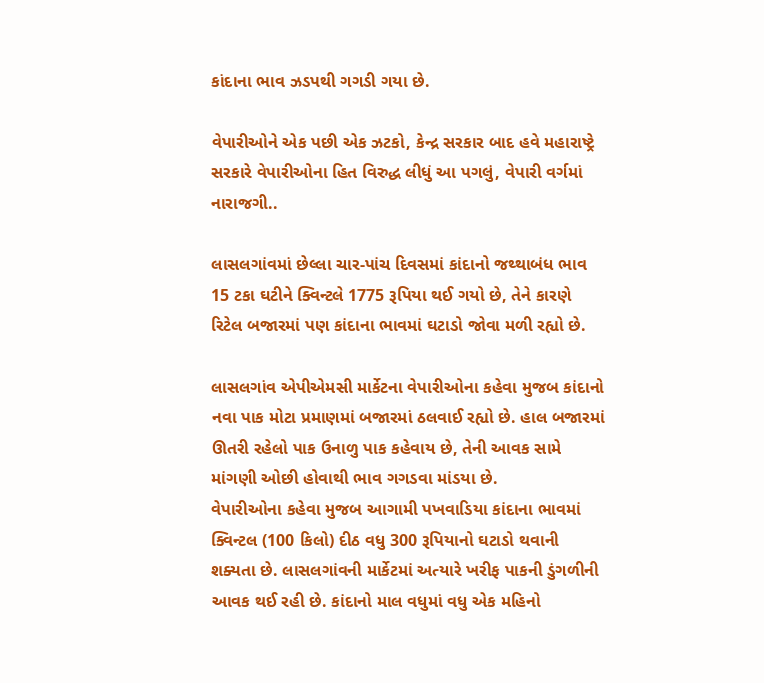કાંદાના ભાવ ઝડપથી ગગડી ગયા છે.

વેપારીઓને એક પછી એક ઝટકો, કેન્દ્ર સરકાર બાદ હવે મહારાષ્ટ્રે સરકારે વેપારીઓના હિત વિરુદ્ધ લીધું આ પગલું, વેપારી વર્ગમાં નારાજગી..

લાસલગાંવમાં છેલ્લા ચાર-પાંચ દિવસમાં કાંદાનો જથ્થાબંધ ભાવ 15 ટકા ઘટીને ક્વિન્ટલે 1775 રૂપિયા થઈ ગયો છે, તેને કારણે રિટેલ બજારમાં પણ કાંદાના ભાવમાં ઘટાડો જોવા મળી રહ્યો છે.

લાસલગાંવ એપીએમસી માર્કેટના વેપારીઓના કહેવા મુજબ કાંદાનો નવા પાક મોટા પ્રમાણમાં બજારમાં ઠલવાઈ રહ્યો છે. હાલ બજારમાં ઊતરી રહેલો પાક ઉનાળુ પાક કહેવાય છે, તેની આવક સામે માંગણી ઓછી હોવાથી ભાવ ગગડવા માંડયા છે.
વેપારીઓના કહેવા મુજબ આગામી પખવાડિયા કાંદાના ભાવમાં ક્વિન્ટલ (100 કિલો) દીઠ વધુ 300 રૂપિયાનો ઘટાડો થવાની શક્યતા છે. લાસલગાંવની માર્કેટમાં અત્યારે ખરીફ પાકની ડુંગળીની આવક થઈ રહી છે. કાંદાનો માલ વધુમાં વધુ એક મહિનો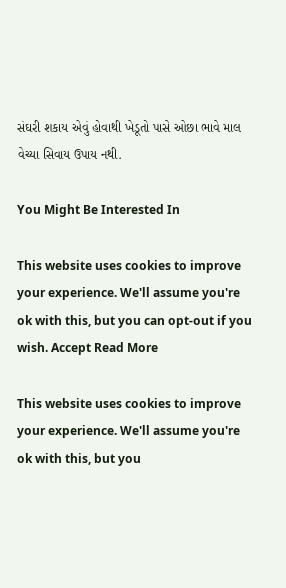સંઘરી શકાય એવું હોવાથી ખેડૂતો પાસે ઓછા ભાવે માલ વેચ્યા સિવાય ઉપાય નથી.

You Might Be Interested In

This website uses cookies to improve your experience. We'll assume you're ok with this, but you can opt-out if you wish. Accept Read More

This website uses cookies to improve your experience. We'll assume you're ok with this, but you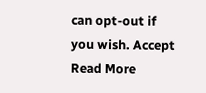can opt-out if you wish. Accept Read More